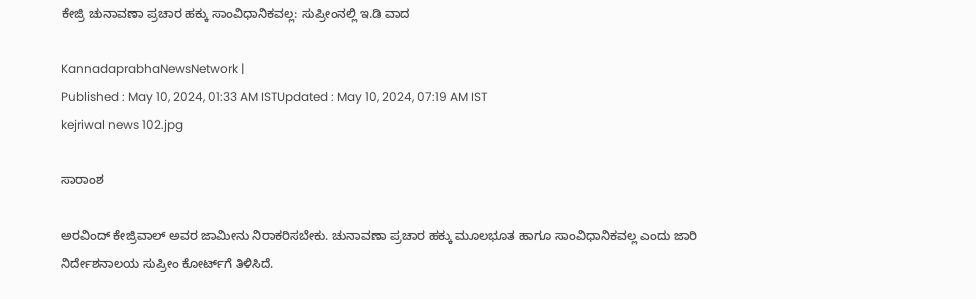ಕೇಜ್ರಿ ಚುನಾವಣಾ ಪ್ರಚಾರ ಹಕ್ಕು ಸಾಂವಿಧಾನಿಕವಲ್ಲ: ಸುಪ್ರೀಂನಲ್ಲಿ ಇ.ಡಿ ವಾದ

KannadaprabhaNewsNetwork |
Published : May 10, 2024, 01:33 AM ISTUpdated : May 10, 2024, 07:19 AM IST
kejriwal news 102.jpg

ಸಾರಾಂಶ

ಅರವಿಂದ್‌ ಕೇಜ್ರಿವಾಲ್‌ ಅವರ ಜಾಮೀನು ನಿರಾಕರಿಸಬೇಕು. ಚುನಾವಣಾ ಪ್ರಚಾರ ಹಕ್ಕು ಮೂಲಭೂತ ಹಾಗೂ ಸಾಂವಿಧಾನಿಕವಲ್ಲ ಎಂದು ಜಾರಿ ನಿರ್ದೇಶನಾಲಯ ಸುಪ್ರೀಂ ಕೋರ್ಟ್‌ಗೆ ತಿಳಿಸಿದೆ.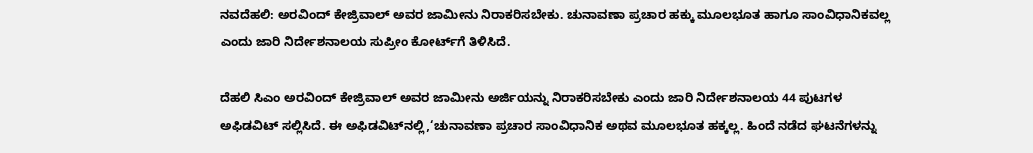ನವದೆಹಲಿ: ಅರವಿಂದ್‌ ಕೇಜ್ರಿವಾಲ್‌ ಅವರ ಜಾಮೀನು ನಿರಾಕರಿಸಬೇಕು. ಚುನಾವಣಾ ಪ್ರಚಾರ ಹಕ್ಕು ಮೂಲಭೂತ ಹಾಗೂ ಸಾಂವಿಧಾನಿಕವಲ್ಲ ಎಂದು ಜಾರಿ ನಿರ್ದೇಶನಾಲಯ ಸುಪ್ರೀಂ ಕೋರ್ಟ್‌ಗೆ ತಿಳಿಸಿದೆ.

ದೆಹಲಿ ಸಿಎಂ ಅರವಿಂದ್ ಕೇಜ್ರಿವಾಲ್ ಅವರ ಜಾಮೀನು ಅರ್ಜಿಯನ್ನು ನಿರಾಕರಿಸಬೇಕು ಎಂದು ಜಾರಿ ನಿರ್ದೇಶನಾಲಯ 44 ಪುಟಗಳ ಅಫಿಡವಿಟ್‌ ಸಲ್ಲಿಸಿದೆ. ಈ ಅಫಿಡವಿಟ್‌ನಲ್ಲಿ,‘ಚುನಾವಣಾ ಪ್ರಚಾರ ಸಾಂವಿಧಾನಿಕ ಅಥವ ಮೂಲಭೂತ ಹಕ್ಕಲ್ಲ. ಹಿಂದೆ ನಡೆದ ಘಟನೆಗಳನ್ನು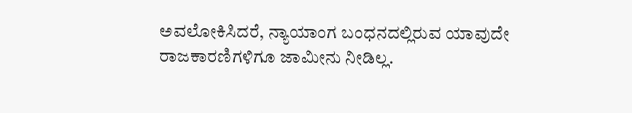ಅವಲೋಕಿಸಿದರೆ, ನ್ಯಾಯಾಂಗ ಬಂಧನದಲ್ಲಿರುವ ಯಾವುದೇ ರಾಜಕಾರಣಿಗಳಿಗೂ ಜಾಮೀನು ನೀಡಿಲ್ಲ.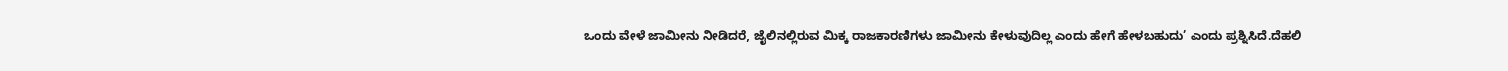ಒಂದು ವೇಳೆ ಜಾಮೀನು ನೀಡಿದರೆ, ಜೈಲಿನಲ್ಲಿರುವ ಮಿಕ್ಕ ರಾಜಕಾರಣಿಗಳು ಜಾಮೀನು ಕೇಳುವುದಿಲ್ಲ ಎಂದು ಹೇಗೆ ಹೇಳಬಹುದು’ ಎಂದು ಪ್ರಶ್ನಿಸಿದೆ.ದೆಹಲಿ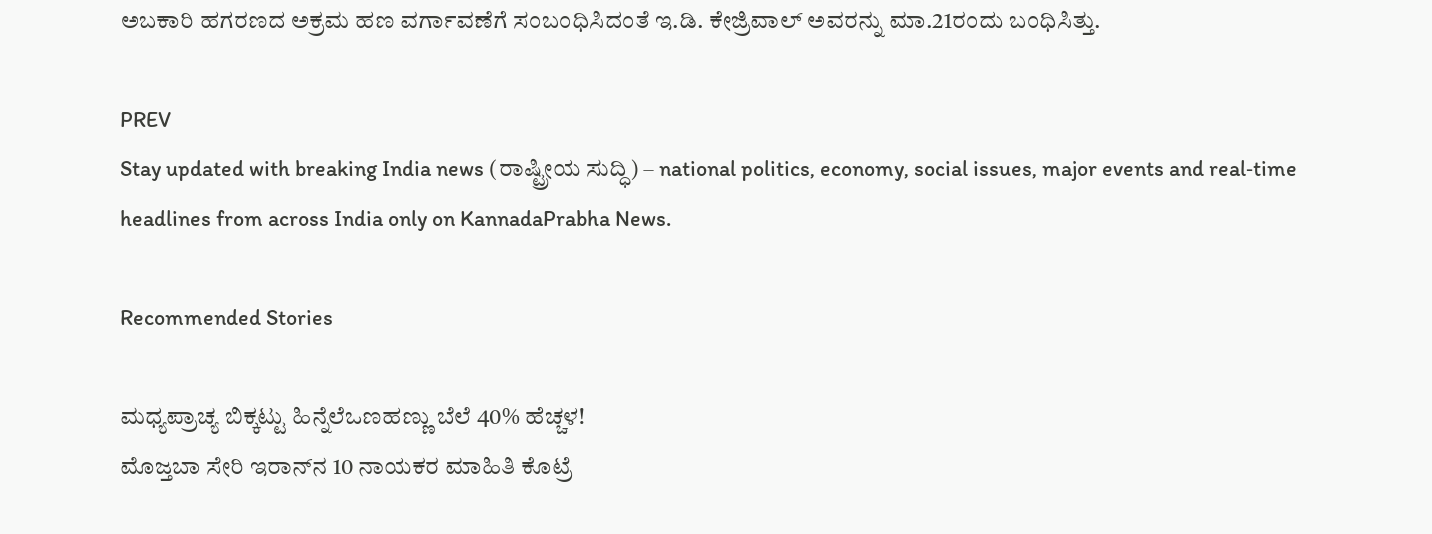ಅಬಕಾರಿ ಹಗರಣದ ಅಕ್ರಮ ಹಣ ವರ್ಗಾವಣೆಗೆ ಸಂಬಂಧಿಸಿದಂತೆ ಇ.ಡಿ. ಕೇಜ್ರಿವಾಲ್‌ ಅವರನ್ನು ಮಾ.21ರಂದು ಬಂಧಿಸಿತ್ತು.

PREV
Stay updated with breaking India news (ರಾಷ್ಟ್ರೀಯ ಸುದ್ಧಿ) – national politics, economy, social issues, major events and real‑time headlines from across India only on KannadaPrabha News.

Recommended Stories

ಮಧ್ಯಪ್ರಾಚ್ಯ ಬಿಕ್ಕಟ್ಟು ಹಿನ್ನೆಲೆಒಣಹಣ್ಣು ಬೆಲೆ 40% ಹೆಚ್ಚಳ!
ಮೊಜ್ತಬಾ ಸೇರಿ ಇರಾನ್‌ನ 10 ನಾಯಕರ ಮಾಹಿತಿ ಕೊಟ್ರೆ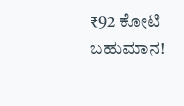₹92 ಕೋಟಿ ಬಹುಮಾನ!